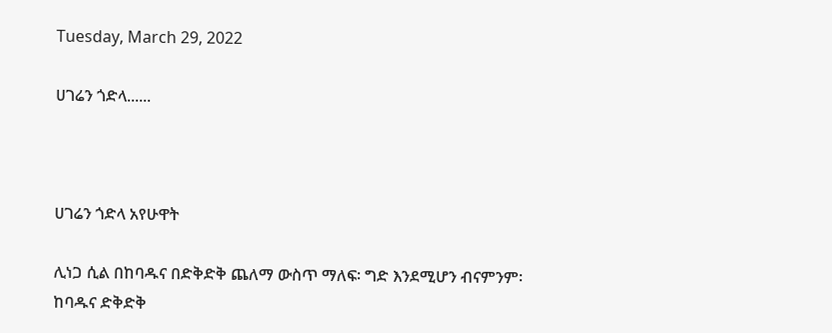Tuesday, March 29, 2022

ሀገሬን ጎድላ......



ሀገሬን ጎድላ አየሁዋት

ሊነጋ ሲል በከባዱና በድቅድቅ ጨለማ ውስጥ ማለፍ፡ ግድ እንደሚሆን ብናምንም፡ ከባዱና ድቅድቅ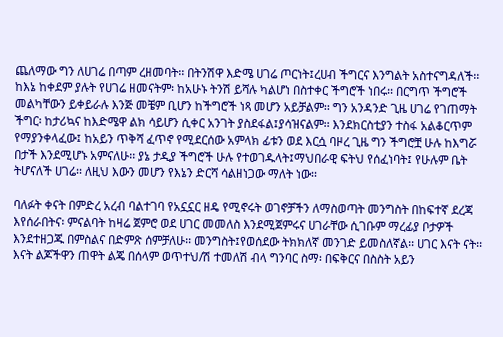ጨለማው ግን ለሀገሬ በጣም ረዘመባት፡፡ በትንሽዋ እድሜ ሀገሬ ጦርነት፤ረሀብ ችግርና እንግልት አስተናግዳለች፡፡ ከእኔ ከቀደም ያሉት የሀገሬ ዘመናትም፡ ከአሁኑ ትንሽ ይሻሉ ካልሆነ በስተቀር ችግሮች ነበሩ፡፡ በርግጥ ችግሮች መልካቸውን ይቀይራሉ እንጅ መቼም ቢሆን ከችግሮች ነጻ መሆን አይቻልም፡፡ ግን አንዳንድ ጊዜ ሀገሬ የገጠማት ችግር፡ ከታሪኳና ከእድሜዋ ልክ ሳይሆን ሲቀር አንገት ያስደፋል፤ያሳዝናልም፡፡ እንደክርስቲያን ተስፋ አልቆርጥም የማያንቀላፈው፤ ከአይን ጥቅሻ ፈጥኖ የሚደርሰው አምላክ ፊቱን ወደ እርሷ ባዞረ ጊዜ ግን ችግሮቿ ሁሉ ከእግሯ በታች እንደሚሆኑ አምናለሁ፡፡ ያኔ ታዲያ ችግሮች ሁሉ የተወገዱላት፤ማህበራዊ ፍትህ የሰፈነባት፤ የሁሉም ቤት ትሆናለች ሀገሬ፡፡ ለዚህ እውን መሆን የእኔን ድርሻ ሳልዘነጋው ማለት ነው፡፡

ባለፉት ቀናት በምድረ አረብ ባልተገባ የአኗኗር ዘዴ የሚኖሩት ወገኖቻችን ለማስወጣት መንግስት በከፍተኛ ደረጃ እየሰራበትና፡ ምናልባት ከዛሬ ጀምሮ ወደ ሀገር መመለስ እንደሚጀምሩና ሀገራቸው ሲገቡም ማረፊያ ቦታዎች እንደተዘጋጁ በምስልና በድምጽ ሰምቻለሁ፡፡ መንግስት፤የወሰደው ትክክለኛ መንገድ ይመስለኛል፡፡ ሀገር እናት ናት፡፡ እናት ልጆችዋን ጠዋት ልጄ በሰላም ወጥተህ/ሽ ተመለሽ ብላ ግንባር ስማ፡ በፍቅርና በስስት አይን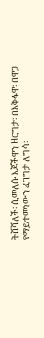ትሸሻለች፡ ሲመለሱ እጆችዋን ዘርግታ፡ በእቅፋዋ፡ በዋጋ የማይተመነውን ፈገግታ ለግሳ፡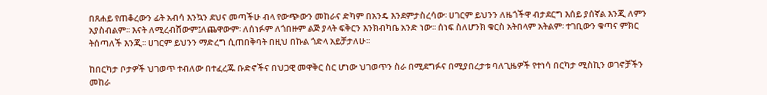በጸሐይ የጠቆረውን ፊት አብሳ እንኳን ደህና መጣችሁ ብላ የውጭውን መከራና ድካም በአንዴ እንደምታስረሳው፡ ሀገርም ይህንን ለዜጎችዋ ብታደርግ እሰይ ያሰኛል እንጂ ለምን አያስብልም፡፡ እናት ለሚረብሸውም፤ለጨዋውም፡ ለሰነፉም ለጎበዙም ልጅ ያላት ፍቅርን እንክብካቤ አንድ ነው፡፡ ሰነፍ ስለሆንክ ቁርስ አትበላም አትልም፡ ተገቢውን ቁጣና ምክር ትሰጣለች እንጂ፡፡ ሀገርም ይህንን ማድረግ ሲጠበቅባት በዚህ በኩል ጎድላ አይቻታለሁ፡፡

ከበርካታ ቦታዎች ህገወጥ ተብለው በተፈረጁ ቡድኖችና በህጋዊ መዋቅር ስር ሆነው ህገወጥን ስራ በሚደግፉና በሚያበረታቱ ባለጊዜዎች የተነሳ በርካታ ሚስኪን ወገኖቻችን መከራ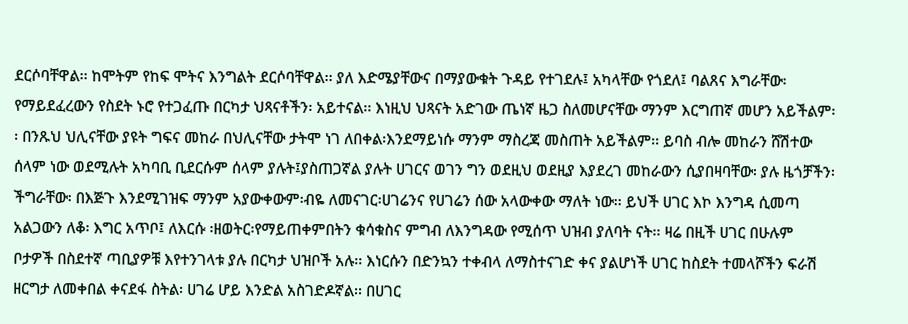ደርሶባቸዋል፡፡ ከሞትም የከፍ ሞትና እንግልት ደርሶባቸዋል፡፡ ያለ እድሜያቸውና በማያውቁት ጉዳይ የተገደሉ፤ አካላቸው የጎደለ፤ ባልጸና እግራቸው፡ የማይደፈረውን የስደት ኑሮ የተጋፈጡ በርካታ ህጻናቶችን፡ አይተናል፡፡ እነዚህ ህጻናት አድገው ጤነኛ ዜጋ ስለመሆናቸው ማንም እርግጠኛ መሆን አይችልም፡፡ በንጹህ ህሊናቸው ያዩት ግፍና መከራ በህሊናቸው ታትሞ ነገ ለበቀል፡እንደማይነሱ ማንም ማስረጃ መስጠት አይችልም፡፡ ይባስ ብሎ መከራን ሸሽተው ሰላም ነው ወደሚሉት አካባቢ ቢደርሱም ሰላም ያሉት፤ያስጠጋኛል ያሉት ሀገርና ወገን ግን ወደዚህ ወደዚያ እያደረገ መከራውን ሲያበዛባቸው፡ ያሉ ዜጎቻችን፡ችግራቸው፡ በእጅጉ እንደሚገዝፍ ማንም አያውቀውም፡ብዬ ለመናገር፡ሀገሬንና የሀገሬን ሰው አላውቀው ማለት ነው፡፡ ይህች ሀገር እኮ እንግዳ ሲመጣ አልጋውን ለቆ፡ እግር አጥቦ፤ ለእርሱ ፡ዘወትር፡የማይጠቀምበትን ቁሳቁስና ምግብ ለእንግዳው የሚሰጥ ህዝብ ያለባት ናት፡፡ ዛሬ በዚች ሀገር በሁሉም ቦታዎች በስደተኛ ጣቢያዎቹ እየተንገላቱ ያሉ በርካታ ህዝቦች አሉ፡፡ እነርሱን በድንኳን ተቀብላ ለማስተናገድ ቀና ያልሆነች ሀገር ከስደት ተመላሾችን ፍራሽ ዘርግታ ለመቀበል ቀናደፋ ስትል፡ ሀገሬ ሆይ እንድል አስገድዶኛል፡፡ በሀገር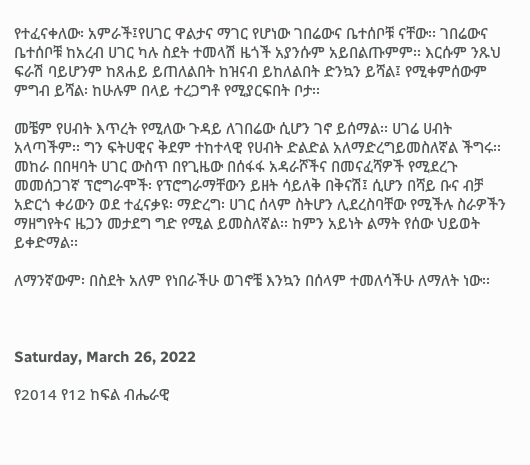የተፈናቀለው፡ አምራች፤የሀገር ዋልታና ማገር የሆነው ገበሬውና ቤተሰቦቹ ናቸው፡፡ ገበሬውና ቤተሰቦቹ ከአረብ ሀገር ካሉ ስደት ተመላሽ ዜጎች አያንሱም አይበልጡምም፡፡ እርሱም ንጹህ ፍራሽ ባይሆንም ከጸሐይ ይጠለልበት ከዝናብ ይከለልበት ድንኳን ይሻል፤ የሚቀምሰውም ምግብ ይሻል፡ ከሁሉም በላይ ተረጋግቶ የሚያርፍበት ቦታ፡፡

መቼም የሀብት እጥረት የሚለው ጉዳይ ለገበሬው ሲሆን ገኖ ይሰማል፡፡ ሀገሬ ሀብት አላጣችም፡፡ ግን ፍትሀዊና ቅደም ተከተላዊ የሀብት ድልድል አለማድረግይመስለኛል ችግሩ፡፡ መከራ በበዛባት ሀገር ውስጥ በየጊዜው በሰፋፋ አዳራሾችና በመናፈሻዎች የሚደረጉ መመሰጋገኛ ፕሮግራሞች፡ የፕሮግራማቸውን ይዘት ሳይለቅ በቅናሽ፤ ሲሆን በሻይ ቡና ብቻ አድርጎ ቀሪውን ወደ ተፈናቃዩ፡ ማድረግ፡ ሀገር ሰላም ስትሆን ሊደረስባቸው የሚችሉ ስራዎችን ማዘግየትና ዜጋን መታደግ ግድ የሚል ይመስለኛል፡፡ ከምን አይነት ልማት የሰው ህይወት ይቀድማል፡፡

ለማንኛውም፡ በስደት አለም የነበራችሁ ወገኖቼ እንኳን በሰላም ተመለሳችሁ ለማለት ነው፡፡



Saturday, March 26, 2022

የ2014 የ12 ከፍል ብሔራዊ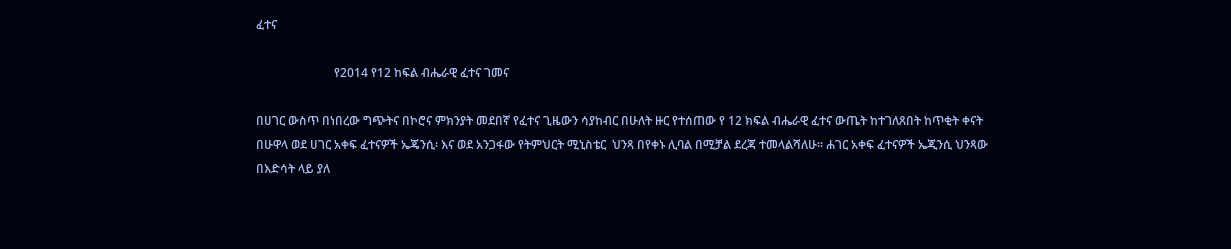ፈተና

                          የ2014 የ12 ከፍል ብሔራዊ ፈተና ገመና

በሀገር ውስጥ በነበረው ግጭትና በኮሮና ምክንያት መደበኛ የፈተና ጊዜውን ሳያከብር በሁለት ዙር የተሰጠው የ 12 ክፍል ብሔራዊ ፈተና ውጤት ከተገለጸበት ከጥቂት ቀናት በሁዋላ ወደ ሀገር አቀፍ ፈተናዎች ኤጄንሲ፡ እና ወደ አንጋፋው የትምህርት ሚኒስቴር  ህንጻ በየቀኑ ሊባል በሚቻል ደረጃ ተመላልሻለሁ፡፡ ሐገር አቀፍ ፈተናዎች ኤጂንሲ ህንጻው በእድሳት ላይ ያለ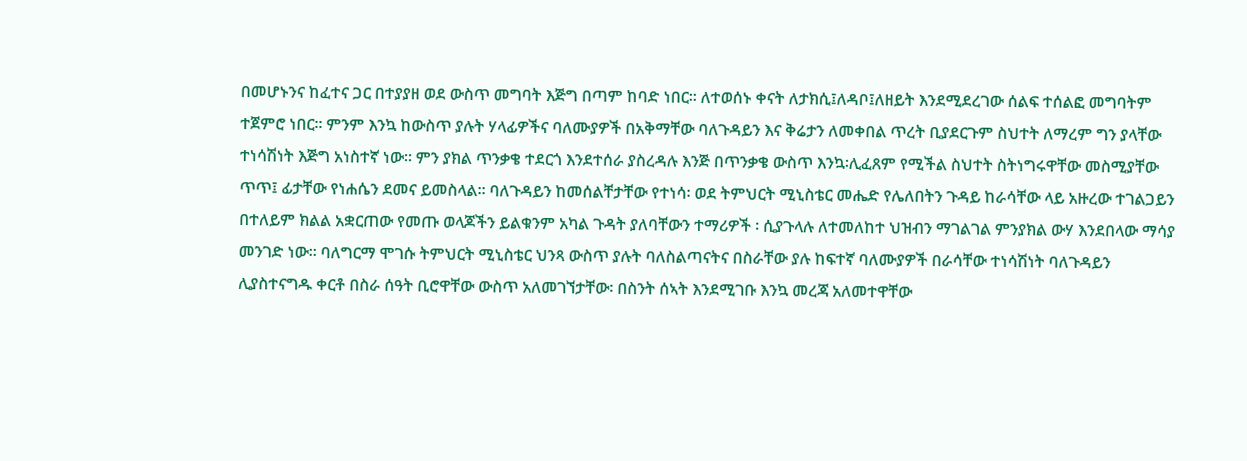በመሆኑንና ከፈተና ጋር በተያያዘ ወደ ውስጥ መግባት እጅግ በጣም ከባድ ነበር፡፡ ለተወሰኑ ቀናት ለታክሲ፤ለዳቦ፤ለዘይት እንደሚደረገው ሰልፍ ተሰልፎ መግባትም ተጀምሮ ነበር፡፡ ምንም እንኳ ከውስጥ ያሉት ሃላፊዎችና ባለሙያዎች በአቅማቸው ባለጉዳይን እና ቅሬታን ለመቀበል ጥረት ቢያደርጉም ስህተት ለማረም ግን ያላቸው ተነሳሽነት እጅግ አነስተኛ ነው፡፡ ምን ያክል ጥንቃቄ ተደርጎ እንደተሰራ ያስረዳሉ እንጅ በጥንቃቄ ውስጥ እንኳ፡ሊፈጸም የሚችል ስህተት ስትነግሩዋቸው መስሚያቸው ጥጥ፤ ፊታቸው የነሐሴን ደመና ይመስላል፡፡ ባለጉዳይን ከመሰልቸታቸው የተነሳ፡ ወደ ትምህርት ሚኒስቴር መሔድ የሌለበትን ጉዳይ ከራሳቸው ላይ አዙረው ተገልጋይን በተለይም ክልል አቋርጠው የመጡ ወላጆችን ይልቁንም አካል ጉዳት ያለባቸውን ተማሪዎች ፡ ሲያጉላሉ ለተመለከተ ህዝብን ማገልገል ምንያክል ውሃ እንደበላው ማሳያ መንገድ ነው፡፡ ባለግርማ ሞገሱ ትምህርት ሚኒስቴር ህንጻ ውስጥ ያሉት ባለስልጣናትና በስራቸው ያሉ ከፍተኛ ባለሙያዎች በራሳቸው ተነሳሽነት ባለጉዳይን ሊያስተናግዱ ቀርቶ በስራ ሰዓት ቢሮዋቸው ውስጥ አለመገኘታቸው፡ በስንት ሰኣት እንደሚገቡ እንኳ መረጃ አለመተዋቸው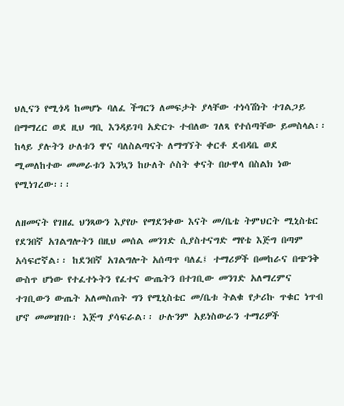ህሊናን የሚጎዳ ከመሆኑ ባለፈ ችግርን ለመፍታት ያላቸው ተነሳሽነት ተገልጋይ በማማረር ወደ ዚህ ግቢ እንዳይገባ አድርጉ ተብለው ገለጻ የተሰጣቸው ይመስላል፡፡ ከላይ ያሉትን ሁለቱን ዋና ባለስልጣናት ለማግኘት ቀርቶ ደብዳቤ ወደ ሚመለከተው መመራቱን እንኳን ከሁለት ሶስት ቀናት በሁዋላ በስልክ ነው የሚነገረው፡፡፡

ለዘመናት የገዘፈ ህንጻውን እያየሁ የማደንቀው እናት መ/ቤቴ ትምህርት ሚኒስቴር የደንበኛ አገልግሎትን በዚህ መሰል መንገድ ሲያስተናግድ ማየቴ እጅግ በጣም አሳፍሮኛል፡፡ ከደንበኛ አገልግሎት አሰጣጥ ባለፈ፤ ተማሪዎች በመከራና በጭንቅ ውስጥ ሆነው የተፈተኑትን የፈተና ውጤትን በተገቢው መንገድ አለማረምና ተገቢውን ውጤት አለመስጠት ግን የሚኒስቴር መ/ቤቱ ትልቁ የታሪኩ ጥቁር ነጥብ ሆኖ መመዝገቡ፡ እጅግ ያሳፍራል፡፡ ሁሉንም አይነስውራን ተማሪዎች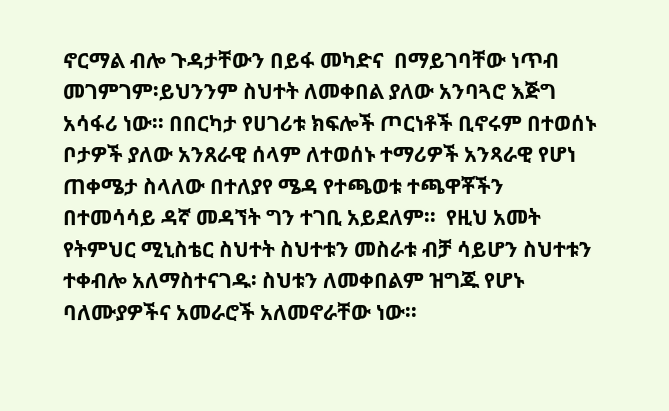ኖርማል ብሎ ጉዳታቸውን በይፋ መካድና  በማይገባቸው ነጥብ መገምገም፡ይህንንም ስህተት ለመቀበል ያለው አንባጓሮ እጅግ አሳፋሪ ነው፡፡ በበርካታ የሀገሪቱ ክፍሎች ጦርነቶች ቢኖሩም በተወሰኑ ቦታዎች ያለው አንጸራዊ ሰላም ለተወሰኑ ተማሪዎች አንጻራዊ የሆነ ጠቀሜታ ስላለው በተለያየ ሜዳ የተጫወቱ ተጫዋቾችን በተመሳሳይ ዳኛ መዳኘት ግን ተገቢ አይደለም፡፡  የዚህ አመት የትምህር ሚኒስቴር ስህተት ስህተቱን መስራቱ ብቻ ሳይሆን ስህተቱን ተቀብሎ አለማስተናገዱ፡ ስህቱን ለመቀበልም ዝግጁ የሆኑ ባለሙያዎችና አመራሮች አለመኖራቸው ነው፡፡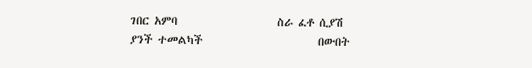ገበር አምባ                    ስራ ፈቶ ሲያሽ ያንች ተመልካች                       በውበት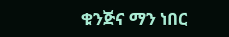ቁንጅና ማን ነበር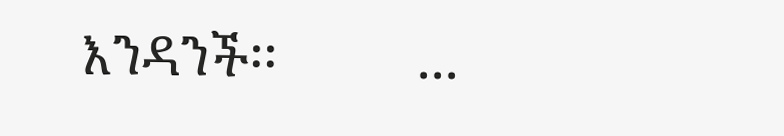እንዳንች፡፡          ...